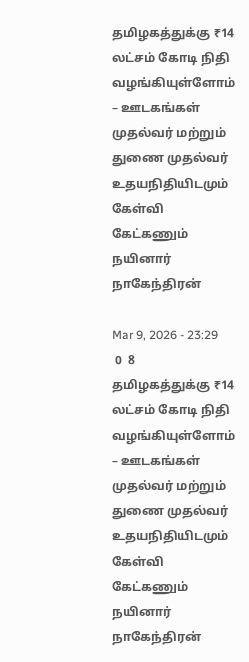தமிழகத்துக்கு ₹14 லட்சம் கோடி நிதி வழங்கியுள்ளோம் – ஊடகங்கள் முதல்வர் மற்றும் துணை முதல்வர் உதயநிதியிடமும் கேள்வி கேட்கணும் நயினார் நாகேந்திரன்

Mar 9, 2026 - 23:29
 0  8
தமிழகத்துக்கு ₹14 லட்சம் கோடி நிதி வழங்கியுள்ளோம் – ஊடகங்கள் முதல்வர் மற்றும் துணை முதல்வர் உதயநிதியிடமும் கேள்வி கேட்கணும் நயினார் நாகேந்திரன்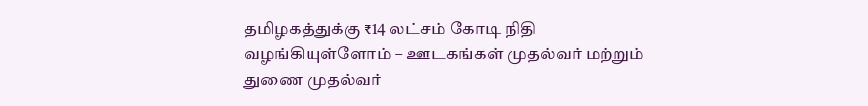தமிழகத்துக்கு ₹14 லட்சம் கோடி நிதி வழங்கியுள்ளோம் – ஊடகங்கள் முதல்வர் மற்றும் துணை முதல்வர்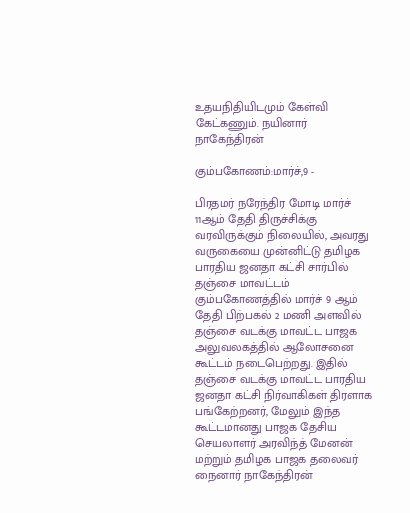உதயநிதியிடமும் கேள்வி கேட்கணும். நயினார் நாகேந்திரன்

கும்பகோணம்:மார்ச்,9 -

பிரதமர் நரேந்திர மோடி மார்ச் 11ஆம் தேதி திருச்சிக்கு வரவிருக்கும் நிலையில், அவரது வருகையை முன்னிட்டு தமிழக பாரதிய ஜனதா கட்சி சார்பில் தஞ்சை மாவட்டம் கும்பகோணத்தில் மார்ச் 9 ஆம் தேதி பிற்பகல் 2 மணி அளவில் தஞ்சை வடக்கு மாவட்ட பாஜக அலுவலகத்தில் ஆலோசனை கூட்டம் நடைபெற்றது. இதில் தஞ்சை வடக்கு மாவட்ட பாரதிய ஜனதா கட்சி நிர்வாகிகள் திரளாக பங்கேற்றனர், மேலும் இந்த கூட்டமானது பாஜக தேசிய செயலாளர் அரவிந்த் மேனன் மற்றும் தமிழக பாஜக தலைவர் நைனார் நாகேந்திரன்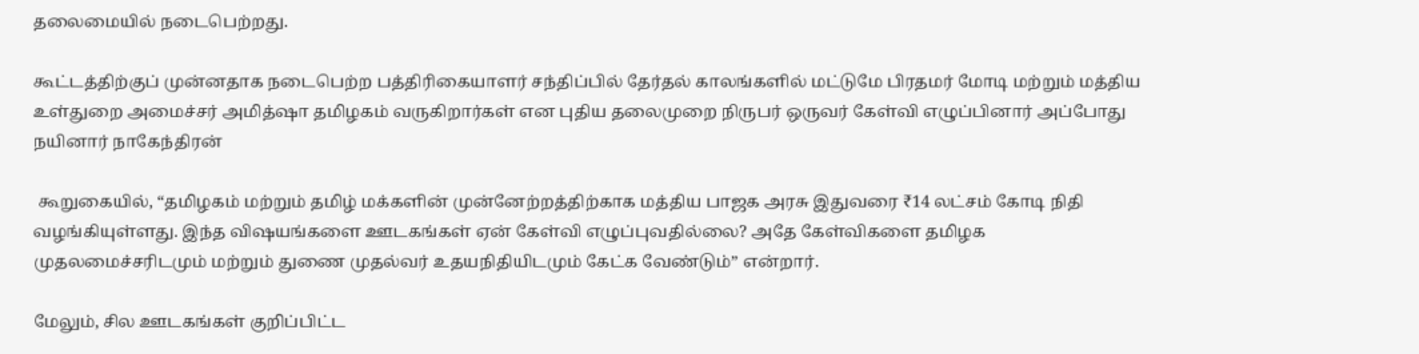தலைமையில் நடைபெற்றது.

கூட்டத்திற்குப் முன்னதாக நடைபெற்ற பத்திரிகையாளர் சந்திப்பில் தேர்தல் காலங்களில் மட்டுமே பிரதமர் மோடி மற்றும் மத்திய உள்துறை அமைச்சர் அமித்ஷா தமிழகம் வருகிறார்கள் என புதிய தலைமுறை நிருபர் ஒருவர் கேள்வி எழுப்பினார் அப்போது நயினார் நாகேந்திரன்

 கூறுகையில், “தமிழகம் மற்றும் தமிழ் மக்களின் முன்னேற்றத்திற்காக மத்திய பாஜக அரசு இதுவரை ₹14 லட்சம் கோடி நிதி வழங்கியுள்ளது. இந்த விஷயங்களை ஊடகங்கள் ஏன் கேள்வி எழுப்புவதில்லை? அதே கேள்விகளை தமிழக முதலமைச்சரிடமும் மற்றும் துணை முதல்வர் உதயநிதியிடமும் கேட்க வேண்டும்” என்றார்.

மேலும், சில ஊடகங்கள் குறிப்பிட்ட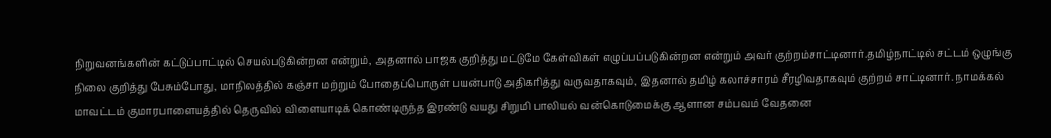நிறுவனங்களின் கட்டுப்பாட்டில் செயல்படுகின்றன என்றும், அதனால் பாஜக குறித்து மட்டுமே கேள்விகள் எழுப்பப்படுகின்றன என்றும் அவர் குற்றம்சாட்டினார்.தமிழ்நாட்டில் சட்டம் ஒழுங்கு நிலை குறித்து பேசும்போது, மாநிலத்தில் கஞ்சா மற்றும் போதைப்பொருள் பயன்பாடு அதிகரித்து வருவதாகவும், இதனால் தமிழ் கலாச்சாரம் சீரழிவதாகவும் குற்றம் சாட்டினார். நாமக்கல் மாவட்டம் குமாரபாளையத்தில் தெருவில் விளையாடிக் கொண்டிருந்த இரண்டு வயது சிறுமி பாலியல் வன்கொடுமைக்கு ஆளான சம்பவம் வேதனை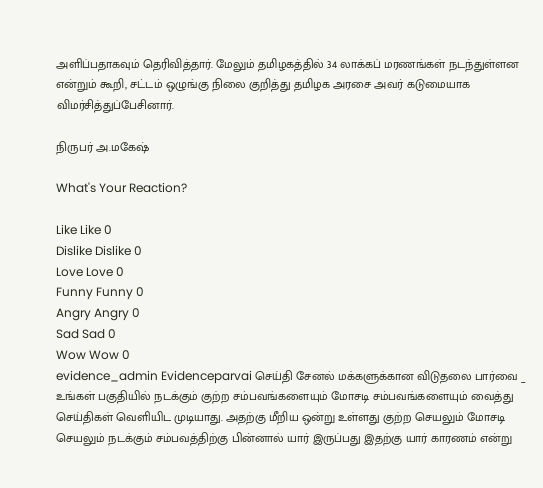அளிப்பதாகவும் தெரிவித்தார். மேலும் தமிழகத்தில் 34 லாக்கப் மரணங்கள் நடந்துள்ளன என்றும் கூறி, சட்டம் ஒழுங்கு நிலை குறித்து தமிழக அரசை அவர் கடுமையாக விமர்சித்துப்பேசினார்.

நிருபர் அ.மகேஷ்

What's Your Reaction?

Like Like 0
Dislike Dislike 0
Love Love 0
Funny Funny 0
Angry Angry 0
Sad Sad 0
Wow Wow 0
evidence_admin Evidenceparvai செய்தி சேனல் மக்களுக்கான விடுதலை பார்வை _ உங்கள் பகுதியில் நடக்கும் குற்ற சம்பவங்களையும் மோசடி சம்பவங்களையும் வைத்து செய்திகள் வெளியிட முடியாது. அதற்கு மீறிய ஒன்று உள்ளது குற்ற செயலும் மோசடி செயலும் நடக்கும் சம்பவத்திற்கு பின்னால் யார் இருப்பது இதற்கு யார் காரணம் என்று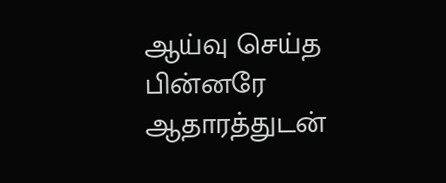ஆய்வு செய்த பின்னரே ஆதாரத்துடன்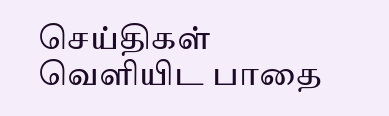செய்திகள் வெளியிட பாதை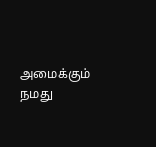அமைக்கும் நமது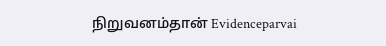நிறுவனம்தான் Evidenceparvai